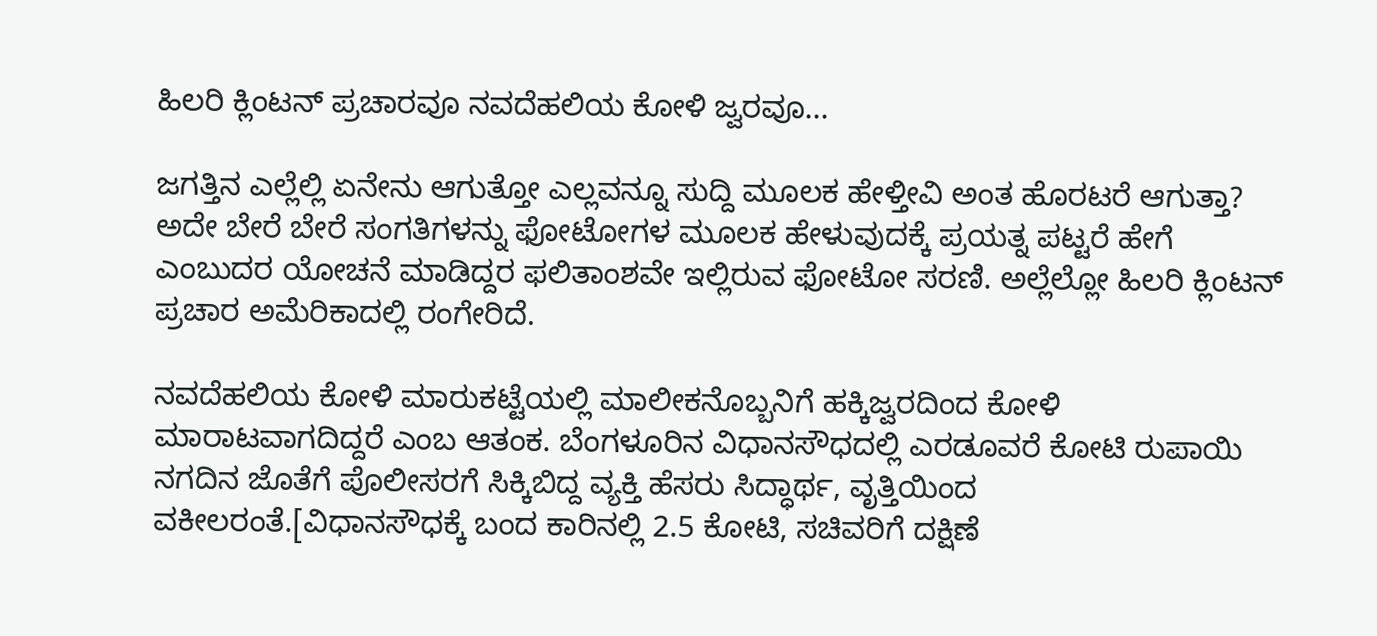ಹಿಲರಿ ಕ್ಲಿಂಟನ್ ಪ್ರಚಾರವೂ ನವದೆಹಲಿಯ ಕೋಳಿ ಜ್ವರವೂ...

ಜಗತ್ತಿನ ಎಲ್ಲೆಲ್ಲಿ ಏನೇನು ಆಗುತ್ತೋ ಎಲ್ಲವನ್ನೂ ಸುದ್ದಿ ಮೂಲಕ ಹೇಳ್ತೀವಿ ಅಂತ ಹೊರಟರೆ ಆಗುತ್ತಾ? ಅದೇ ಬೇರೆ ಬೇರೆ ಸಂಗತಿಗಳನ್ನು ಫೋಟೋಗಳ ಮೂಲಕ ಹೇಳುವುದಕ್ಕೆ ಪ್ರಯತ್ನ ಪಟ್ಟರೆ ಹೇಗೆ ಎಂಬುದರ ಯೋಚನೆ ಮಾಡಿದ್ದರ ಫಲಿತಾಂಶವೇ ಇಲ್ಲಿರುವ ಫೋಟೋ ಸರಣಿ. ಅಲ್ಲೆಲ್ಲೋ ಹಿಲರಿ ಕ್ಲಿಂಟನ್ ಪ್ರಚಾರ ಅಮೆರಿಕಾದಲ್ಲಿ ರಂಗೇರಿದೆ.

ನವದೆಹಲಿಯ ಕೋಳಿ ಮಾರುಕಟ್ಟೆಯಲ್ಲಿ ಮಾಲೀಕನೊಬ್ಬನಿಗೆ ಹಕ್ಕಿಜ್ವರದಿಂದ ಕೋಳಿ ಮಾರಾಟವಾಗದಿದ್ದರೆ ಎಂಬ ಆತಂಕ. ಬೆಂಗಳೂರಿನ ವಿಧಾನಸೌಧದಲ್ಲಿ ಎರಡೂವರೆ ಕೋಟಿ ರುಪಾಯಿ ನಗದಿನ ಜೊತೆಗೆ ಪೊಲೀಸರಗೆ ಸಿಕ್ಕಿಬಿದ್ದ ವ್ಯಕ್ತಿ ಹೆಸರು ಸಿದ್ಧಾರ್ಥ, ವೃತ್ತಿಯಿಂದ ವಕೀಲರಂತೆ.[ವಿಧಾನಸೌಧಕ್ಕೆ ಬಂದ ಕಾರಿನಲ್ಲಿ 2.5 ಕೋಟಿ, ಸಚಿವರಿಗೆ ದಕ್ಷಿಣೆ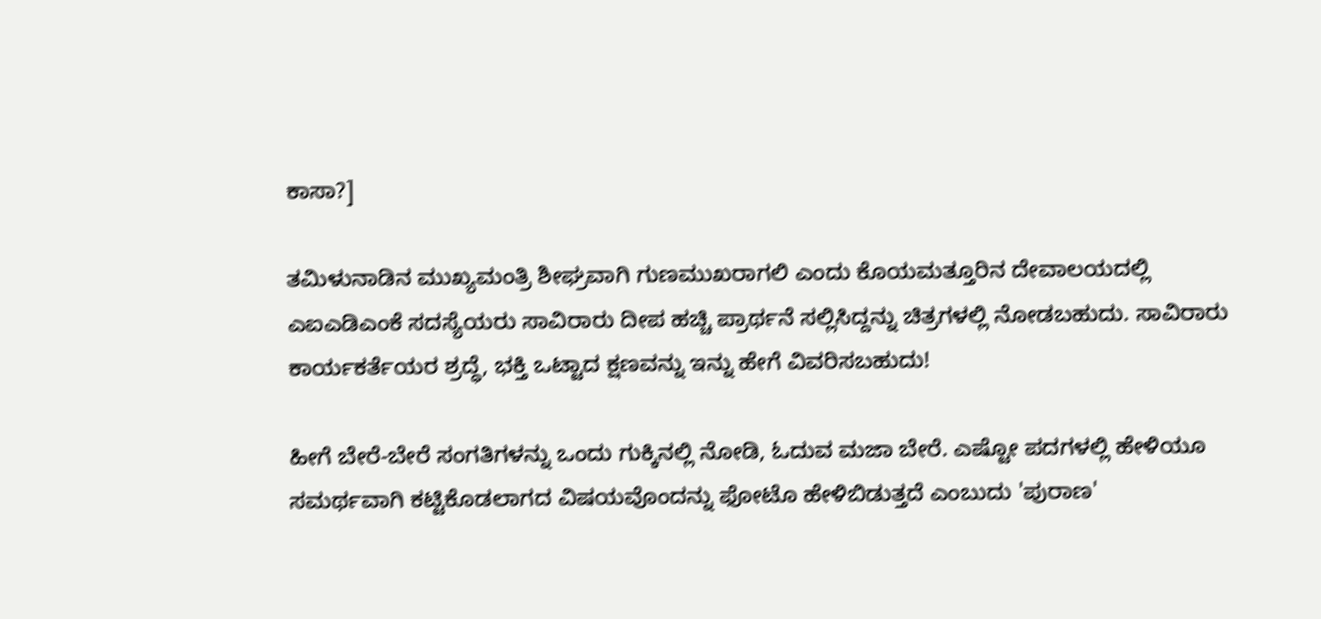ಕಾಸಾ?]

ತಮಿಳುನಾಡಿನ ಮುಖ್ಯಮಂತ್ರಿ ಶೀಘ್ರವಾಗಿ ಗುಣಮುಖರಾಗಲಿ ಎಂದು ಕೊಯಮತ್ತೂರಿನ ದೇವಾಲಯದಲ್ಲಿ ಎಐಎಡಿಎಂಕೆ ಸದಸ್ಯೆಯರು ಸಾವಿರಾರು ದೀಪ ಹಚ್ಚಿ ಪ್ರಾರ್ಥನೆ ಸಲ್ಲಿಸಿದ್ದನ್ನು ಚಿತ್ರಗಳಲ್ಲಿ ನೋಡಬಹುದು. ಸಾವಿರಾರು ಕಾರ್ಯಕರ್ತೆಯರ ಶ್ರದ್ಧೆ, ಭಕ್ತಿ ಒಟ್ಟಾದ ಕ್ಷಣವನ್ನು ಇನ್ನು ಹೇಗೆ ವಿವರಿಸಬಹುದು!

ಹೀಗೆ ಬೇರೆ-ಬೇರೆ ಸಂಗತಿಗಳನ್ನು ಒಂದು ಗುಕ್ಕಿನಲ್ಲಿ ನೋಡಿ, ಓದುವ ಮಜಾ ಬೇರೆ. ಎಷ್ಟೋ ಪದಗಳಲ್ಲಿ ಹೇಳಿಯೂ ಸಮರ್ಥವಾಗಿ ಕಟ್ಟಿಕೊಡಲಾಗದ ವಿಷಯವೊಂದನ್ನು ಫೋಟೊ ಹೇಳಿಬಿಡುತ್ತದೆ ಎಂಬುದು 'ಪುರಾಣ'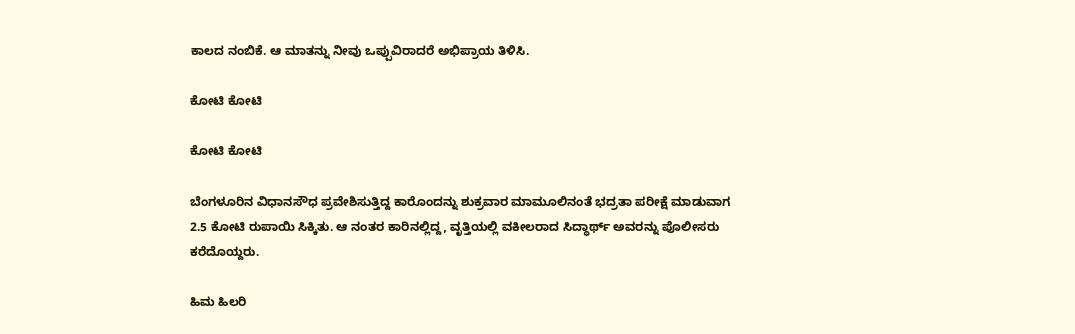ಕಾಲದ ನಂಬಿಕೆ. ಆ ಮಾತನ್ನು ನೀವು ಒಪ್ಪುವಿರಾದರೆ ಅಭಿಪ್ರಾಯ ತಿಳಿಸಿ.

ಕೋಟಿ ಕೋಟಿ

ಕೋಟಿ ಕೋಟಿ

ಬೆಂಗಳೂರಿನ ವಿಧಾನಸೌಧ ಪ್ರವೇಶಿಸುತ್ತಿದ್ದ ಕಾರೊಂದನ್ನು ಶುಕ್ರವಾರ ಮಾಮೂಲಿನಂತೆ ಭದ್ರತಾ ಪರೀಕ್ಷೆ ಮಾಡುವಾಗ 2.5 ಕೋಟಿ ರುಪಾಯಿ ಸಿಕ್ಕಿತು. ಆ ನಂತರ ಕಾರಿನಲ್ಲಿದ್ದ, ವೃತ್ತಿಯಲ್ಲಿ ವಕೀಲರಾದ ಸಿದ್ಧಾರ್ಥ್ ಅವರನ್ನು ಪೊಲೀಸರು ಕರೆದೊಯ್ದರು.

ಹಿಮ ಹಿಲರಿ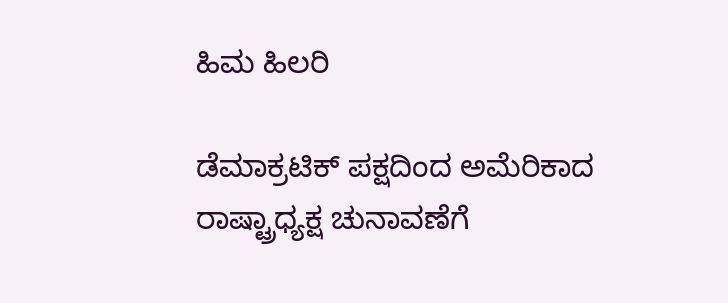ಹಿಮ ಹಿಲರಿ

ಡೆಮಾಕ್ರಟಿಕ್ ಪಕ್ಷದಿಂದ ಅಮೆರಿಕಾದ ರಾಷ್ಟ್ರಾಧ್ಯಕ್ಷ ಚುನಾವಣೆಗೆ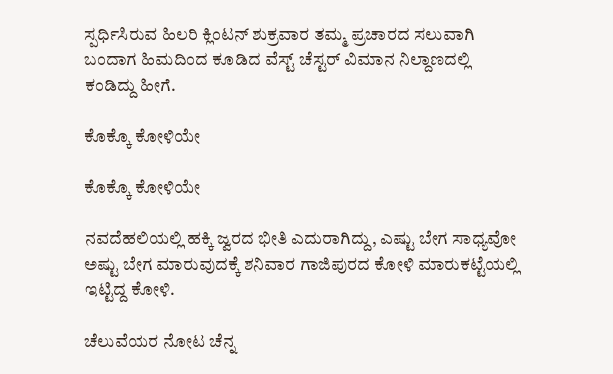ಸ್ಪರ್ಧಿಸಿರುವ ಹಿಲರಿ ಕ್ಲಿಂಟನ್ ಶುಕ್ರವಾರ ತಮ್ಮ ಪ್ರಚಾರದ ಸಲುವಾಗಿ ಬಂದಾಗ ಹಿಮದಿಂದ ಕೂಡಿದ ವೆಸ್ಟ್ ಚೆಸ್ಟರ್ ವಿಮಾನ ನಿಲ್ದಾಣದಲ್ಲಿ ಕಂಡಿದ್ದು ಹೀಗೆ.

ಕೊಕ್ಕೊ ಕೋಳಿಯೇ

ಕೊಕ್ಕೊ ಕೋಳಿಯೇ

ನವದೆಹಲಿಯಲ್ಲಿ ಹಕ್ಕಿ ಜ್ವರದ ಭೀತಿ ಎದುರಾಗಿದ್ದು, ಎಷ್ಟು ಬೇಗ ಸಾಧ್ಯವೋ ಅಷ್ಟು ಬೇಗ ಮಾರುವುದಕ್ಕೆ ಶನಿವಾರ ಗಾಜಿಪುರದ ಕೋಳಿ ಮಾರುಕಟ್ಟೆಯಲ್ಲಿ ಇಟ್ಟಿದ್ದ ಕೋಳಿ.

ಚೆಲುವೆಯರ ನೋಟ ಚೆನ್ನ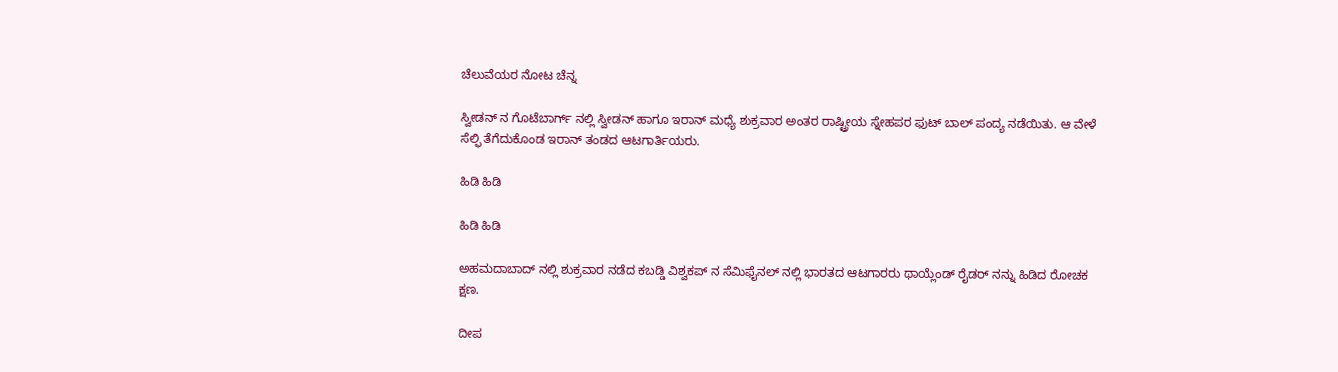ಚೆಲುವೆಯರ ನೋಟ ಚೆನ್ನ

ಸ್ವೀಡನ್ ನ ಗೊಟೆಬಾರ್ಗ್ ನಲ್ಲಿ ಸ್ವೀಡನ್ ಹಾಗೂ ಇರಾನ್ ಮಧ್ಯೆ ಶುಕ್ರವಾರ ಅಂತರ ರಾಷ್ಟ್ರೀಯ ಸ್ನೇಹಪರ ಫುಟ್ ಬಾಲ್ ಪಂದ್ಯ ನಡೆಯಿತು. ಆ ವೇಳೆ ಸೆಲ್ಫಿ ತೆಗೆದುಕೊಂಡ ಇರಾನ್ ತಂಡದ ಆಟಗಾರ್ತಿಯರು.

ಹಿಡಿ ಹಿಡಿ

ಹಿಡಿ ಹಿಡಿ

ಅಹಮದಾಬಾದ್ ನಲ್ಲಿ ಶುಕ್ರವಾರ ನಡೆದ ಕಬಡ್ಡಿ ವಿಶ್ವಕಪ್ ನ ಸೆಮಿಫೈನಲ್ ನಲ್ಲಿ ಭಾರತದ ಆಟಗಾರರು ಥಾಯ್ಲೆಂಡ್ ರೈಡರ್ ನನ್ನು ಹಿಡಿದ ರೋಚಕ ಕ್ಷಣ.

ದೀಪ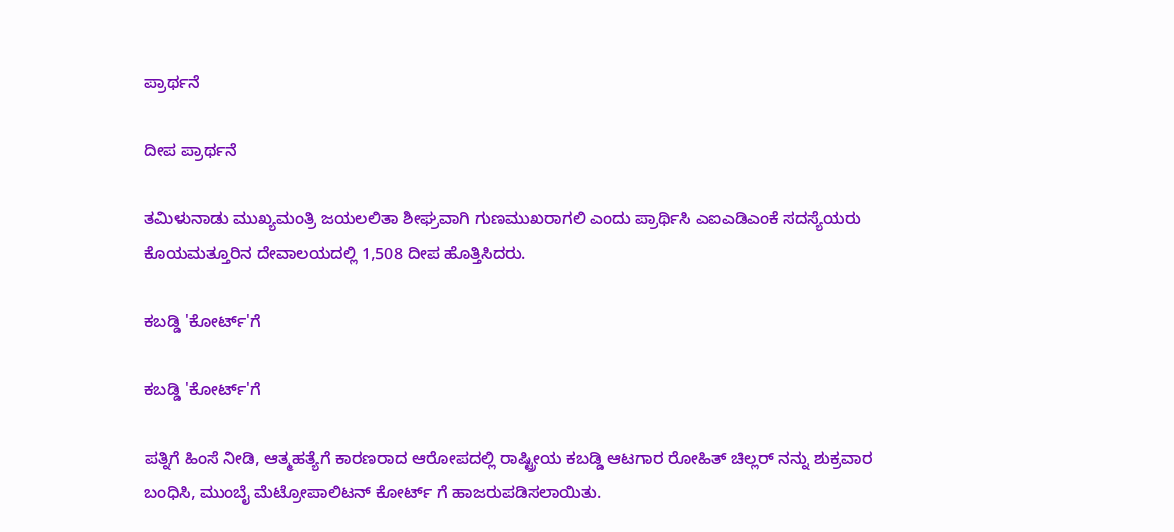ಪ್ರಾರ್ಥನೆ

ದೀಪ ಪ್ರಾರ್ಥನೆ

ತಮಿಳುನಾಡು ಮುಖ್ಯಮಂತ್ರಿ ಜಯಲಲಿತಾ ಶೀಘ್ರವಾಗಿ ಗುಣಮುಖರಾಗಲಿ ಎಂದು ಪ್ರಾರ್ಥಿಸಿ ಎಐಎಡಿಎಂಕೆ ಸದಸ್ಯೆಯರು ಕೊಯಮತ್ತೂರಿನ ದೇವಾಲಯದಲ್ಲಿ 1,508 ದೀಪ ಹೊತ್ತಿಸಿದರು.

ಕಬಡ್ಡಿ 'ಕೋರ್ಟ್'ಗೆ

ಕಬಡ್ಡಿ 'ಕೋರ್ಟ್'ಗೆ

ಪತ್ನಿಗೆ ಹಿಂಸೆ ನೀಡಿ, ಆತ್ಮಹತ್ಯೆಗೆ ಕಾರಣರಾದ ಆರೋಪದಲ್ಲಿ ರಾಷ್ಟ್ರೀಯ ಕಬಡ್ಡಿ ಆಟಗಾರ ರೋಹಿತ್ ಚಿಲ್ಲರ್ ನನ್ನು ಶುಕ್ರವಾರ ಬಂಧಿಸಿ, ಮುಂಬೈ ಮೆಟ್ರೋಪಾಲಿಟನ್ ಕೋರ್ಟ್ ಗೆ ಹಾಜರುಪಡಿಸಲಾಯಿತು.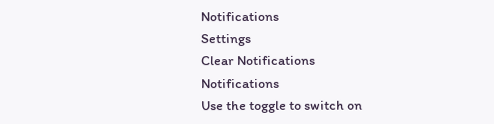Notifications
Settings
Clear Notifications
Notifications
Use the toggle to switch on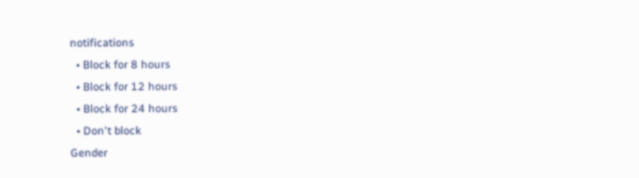notifications
  • Block for 8 hours
  • Block for 12 hours
  • Block for 24 hours
  • Don't block
Gender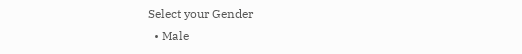Select your Gender
  • Male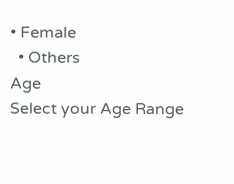• Female
  • Others
Age
Select your Age Range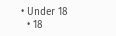• Under 18
  • 18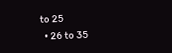to 25
  • 26 to 35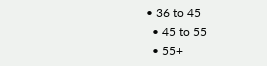• 36 to 45
  • 45 to 55
  • 55+